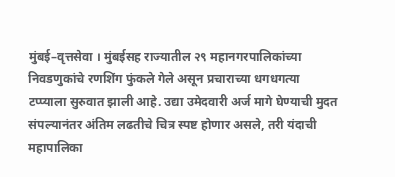मुंबई–वृत्तसेवा । मुंबईसह राज्यातील २९ महानगरपालिकांच्या निवडणुकांचे रणशिंग फुंकले गेले असून प्रचाराच्या धगधगत्या टप्प्याला सुरुवात झाली आहे. उद्या उमेदवारी अर्ज मागे घेण्याची मुदत संपल्यानंतर अंतिम लढतीचे चित्र स्पष्ट होणार असले, तरी यंदाची महापालिका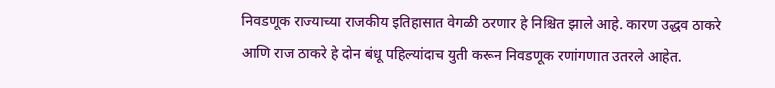निवडणूक राज्याच्या राजकीय इतिहासात वेगळी ठरणार हे निश्चित झाले आहे. कारण उद्धव ठाकरे आणि राज ठाकरे हे दोन बंधू पहिल्यांदाच युती करून निवडणूक रणांगणात उतरले आहेत.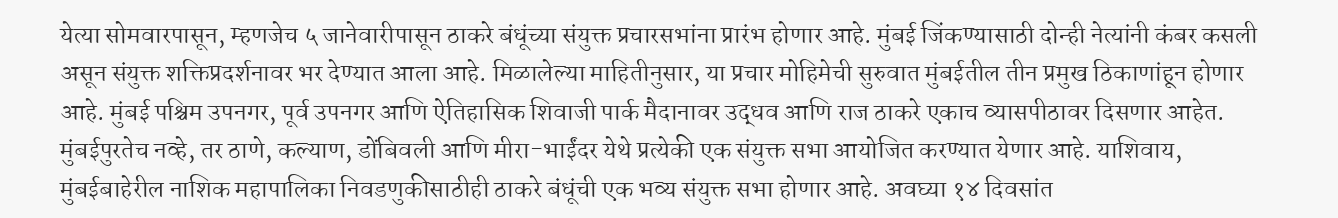येत्या सोमवारपासून, म्हणजेच ५ जानेवारीपासून ठाकरे बंधूंच्या संयुक्त प्रचारसभांना प्रारंभ होणार आहे. मुंबई जिंकण्यासाठी दोन्ही नेत्यांनी कंबर कसली असून संयुक्त शक्तिप्रदर्शनावर भर देण्यात आला आहे. मिळालेल्या माहितीनुसार, या प्रचार मोहिमेची सुरुवात मुंबईतील तीन प्रमुख ठिकाणांहून होणार आहे. मुंबई पश्चिम उपनगर, पूर्व उपनगर आणि ऐतिहासिक शिवाजी पार्क मैदानावर उद्धव आणि राज ठाकरे एकाच व्यासपीठावर दिसणार आहेत.
मुंबईपुरतेच नव्हे, तर ठाणे, कल्याण, डोंबिवली आणि मीरा-भाईंदर येथे प्रत्येकी एक संयुक्त सभा आयोजित करण्यात येणार आहे. याशिवाय, मुंबईबाहेरील नाशिक महापालिका निवडणुकीसाठीही ठाकरे बंधूंची एक भव्य संयुक्त सभा होणार आहे. अवघ्या १४ दिवसांत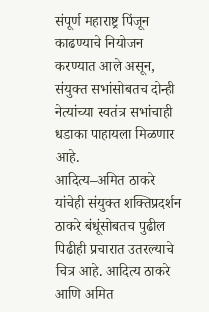संपूर्ण महाराष्ट्र पिंजून काढण्याचे नियोजन करण्यात आले असून, संयुक्त सभांसोबतच दोन्ही नेत्यांच्या स्वतंत्र सभांचाही धडाका पाहायला मिळणार आहे.
आदित्य–अमित ठाकरे यांचेही संयुक्त शक्तिप्रदर्शन
ठाकरे बंधूंसोबतच पुढील पिढीही प्रचारात उतरल्याचे चित्र आहे. आदित्य ठाकरे आणि अमित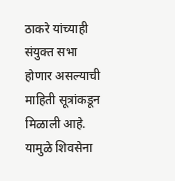ठाकरे यांच्याही संयुक्त सभा होणार असल्याची माहिती सूत्रांकडून मिळाली आहे. यामुळे शिवसेना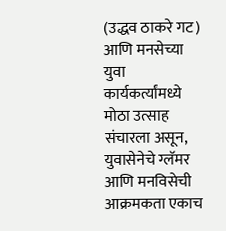(उद्धव ठाकरे गट) आणि मनसेच्या युवा कार्यकर्त्यांमध्ये मोठा उत्साह संचारला असून, युवासेनेचे ग्लॅमर आणि मनविसेची आक्रमकता एकाच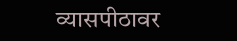व्यासपीठावर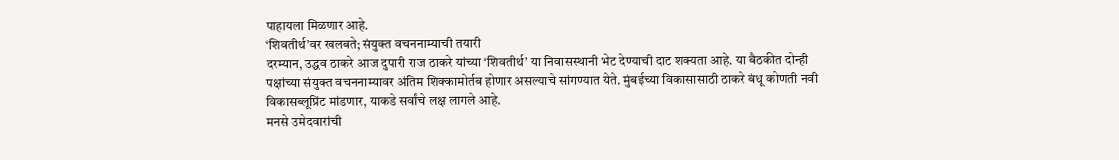पाहायला मिळणार आहे.
‘शिवतीर्थ’वर खलबते; संयुक्त वचननाम्याची तयारी
दरम्यान, उद्धव ठाकरे आज दुपारी राज ठाकरे यांच्या ‘शिवतीर्थ’ या निवासस्थानी भेट देण्याची दाट शक्यता आहे. या बैठकीत दोन्ही पक्षांच्या संयुक्त वचननाम्यावर अंतिम शिक्कामोर्तब होणार असल्याचे सांगण्यात येते. मुंबईच्या विकासासाठी ठाकरे बंधू कोणती नवी विकासब्लूप्रिंट मांडणार, याकडे सर्वांचे लक्ष लागले आहे.
मनसे उमेदवारांची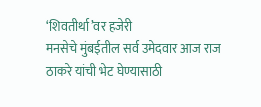‘शिवतीर्था’वर हजेरी
मनसेचे मुंबईतील सर्व उमेदवार आज राज ठाकरे यांची भेट घेण्यासाठी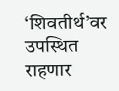‘शिवतीर्थ’वर उपस्थित राहणार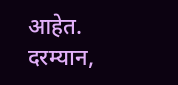आहेत. दरम्यान,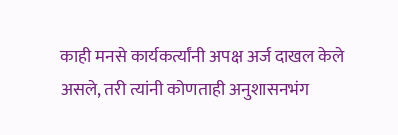काही मनसे कार्यकर्त्यांनी अपक्ष अर्ज दाखल केले असले, तरी त्यांनी कोणताही अनुशासनभंग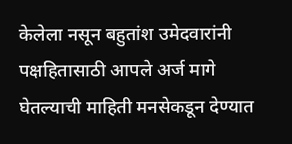केलेला नसून बहुतांश उमेदवारांनी पक्षहितासाठी आपले अर्ज मागे घेतल्याची माहिती मनसेकडून देण्यात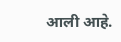आली आहे.